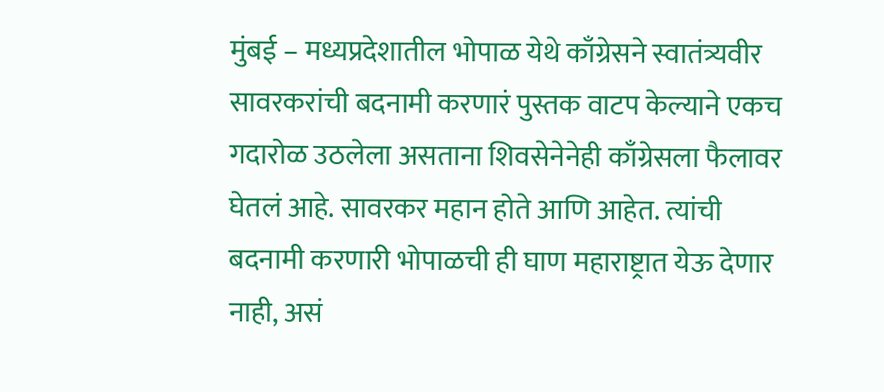मुंबई – मध्यप्रदेशातील भोपाळ येथे काँग्रेसने स्वातंत्र्यवीर सावरकरांची बदनामी करणारं पुस्तक वाटप केल्याने एकच गदारोळ उठलेला असताना शिवसेनेनेही काँग्रेसला फैलावर घेतलं आहे. सावरकर महान होते आणि आहेत. त्यांची बदनामी करणारी भोपाळची ही घाण महाराष्ट्रात येऊ देणार नाही, असं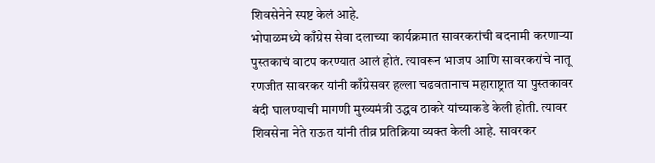शिवसेनेने स्पष्ट केलं आहे.
भोपाळमध्ये काँग्रेस सेवा दलाच्या कार्यक्रमात सावरकरांची बदनामी करणाऱ्या पुस्तकाचं वाटप करण्यात आलं होतं. त्यावरून भाजप आणि सावरकरांचे नातू रणजीत सावरकर यांनी काँग्रेसवर हल्ला चढवतानाच महाराष्ट्रात या पुस्तकावर बंदी घालण्याची मागणी मुख्यमंत्री उद्धव ठाकरे यांच्याकडे केली होती. त्यावर शिवसेना नेते राऊत यांनी तीव्र प्रतिक्रिया व्यक्त केली आहे. सावरकर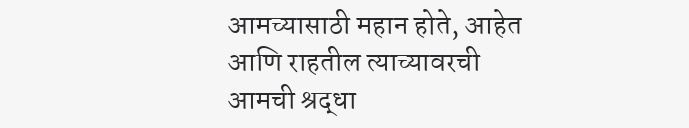आमच्यासाठी महान होते, आहेत आणि राहतील त्याच्यावरची आमची श्रद्धा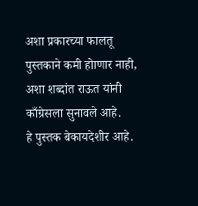अशा प्रकारच्या फालतू पुस्तकाने कमी होाणार नाही, अशा शब्दांत राऊत यांनी काँग्रेसला सुनावले आहे.
हे पुस्तक बेकायदेशीर आहे.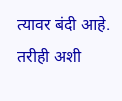त्यावर बंदी आहे. तरीही अशी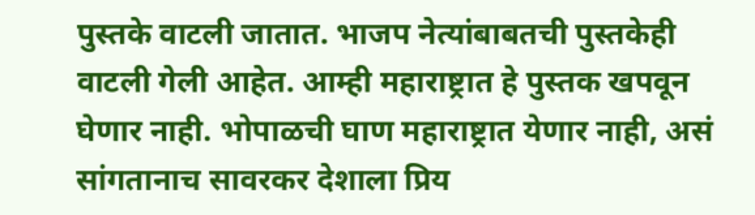पुस्तके वाटली जातात. भाजप नेत्यांबाबतची पुस्तकेही वाटली गेली आहेत. आम्ही महाराष्ट्रात हे पुस्तक खपवून घेणार नाही. भोपाळची घाण महाराष्ट्रात येणार नाही, असं सांगतानाच सावरकर देशाला प्रिय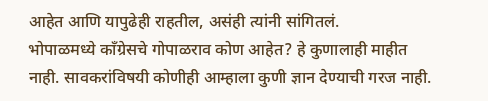आहेत आणि यापुढेही राहतील, असंही त्यांनी सांगितलं.
भोपाळमध्ये काँग्रेसचे गोपाळराव कोण आहेत? हे कुणालाही माहीत नाही. सावकरांविषयी कोणीही आम्हाला कुणी ज्ञान देण्याची गरज नाही.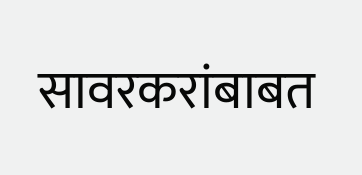सावरकरांबाबत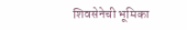शिवसेनेची भूमिका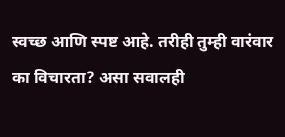स्वच्छ आणि स्पष्ट आहे. तरीही तुम्ही वारंवार का विचारता? असा सवालही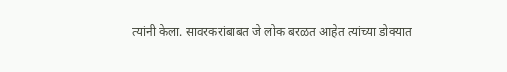त्यांनी केला. सावरकरांबाबत जे लोक बरळत आहेत त्यांच्या डोक्यात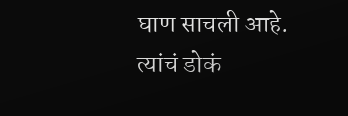घाण साचली आहे. त्यांचं डोकं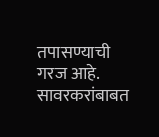तपासण्याची गरज आहे. सावरकरांबाबत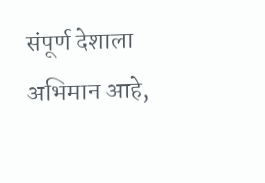संपूर्ण देशाला अभिमान आहे,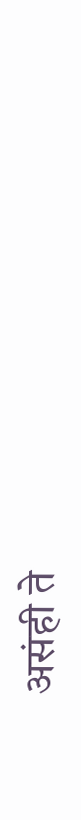असंही ते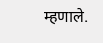म्हणाले.